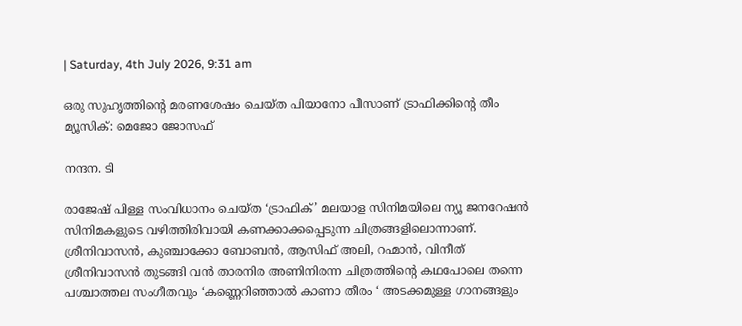| Saturday, 4th July 2026, 9:31 am

ഒരു സുഹൃത്തിന്റെ മരണശേഷം ചെയ്ത പിയാനോ പീസാണ് ട്രാഫിക്കിന്റെ തീം മ്യൂസിക്: മെജോ ജോസഫ്

നന്ദന. ടി

രാജേഷ് പിള്ള സംവിധാനം ചെയ്ത ‘ട്രാഫിക്’ മലയാള സിനിമയിലെ ന്യൂ ജനറേഷൻ സിനിമകളുടെ വഴിത്തിരിവായി കണക്കാക്കപ്പെടുന്ന ചിത്രങ്ങളിലൊന്നാണ്. ശ്രീനിവാസൻ, കുഞ്ചാക്കോ ബോബൻ, ആസിഫ് അലി, റഹ്മാൻ, വിനീത് ശ്രീനിവാസൻ തുടങ്ങി വൻ താരനിര അണിനിരന്ന ചിത്രത്തിന്റെ കഥപോലെ തന്നെ പശ്ചാത്തല സംഗീതവും ‘കണ്ണെറിഞ്ഞാൽ കാണാ തീരം ‘ അടക്കമുള്ള ഗാനങ്ങളും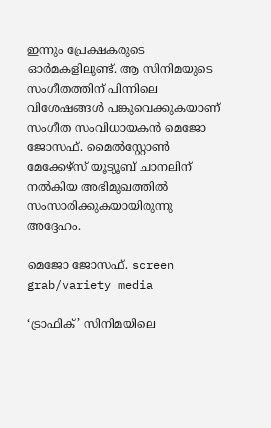ഇന്നും പ്രേക്ഷകരുടെ ഓർമകളിലുണ്ട്. ആ സിനിമയുടെ സംഗീതത്തിന് പിന്നിലെ വിശേഷങ്ങൾ പങ്കുവെക്കുകയാണ് സംഗീത സംവിധായകൻ മെജോ ജോസഫ്. മൈൽസ്റ്റോൺ മേക്കേഴ്‌സ് യൂട്യൂബ് ചാനലിന് നൽകിയ അഭിമുഖത്തിൽ സംസാരിക്കുകയായിരുന്നു അദ്ദേഹം.

മെജോ ജോസഫ്. screen grab/variety media

‘ട്രാഫിക്’ സിനിമയിലെ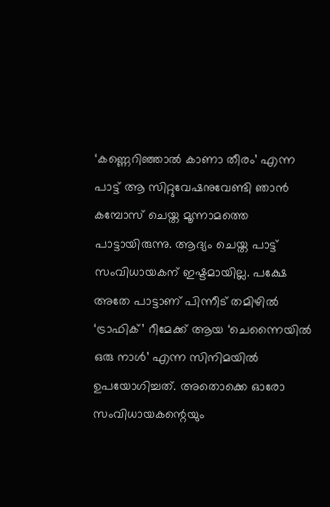‘കണ്ണെറിഞ്ഞാൽ കാണാ തീരം’ എന്ന പാട്ട് ആ സിറ്റുവേഷനുവേണ്ടി ഞാൻ കമ്പോസ് ചെയ്ത മൂന്നാമത്തെ പാട്ടായിരുന്നു. ആദ്യം ചെയ്ത പാട്ട് സംവിധായകന് ഇഷ്ടമായില്ല. പക്ഷേ അതേ പാട്ടാണ് പിന്നീട് തമിഴിൽ ‘ട്രാഫിക്’ റീമേക്ക് ആയ ‘ചെന്നൈയിൽ ഒരു നാൾ’ എന്ന സിനിമയിൽ ഉപയോഗിച്ചത്. അതൊക്കെ ഓരോ സംവിധായകന്റെയും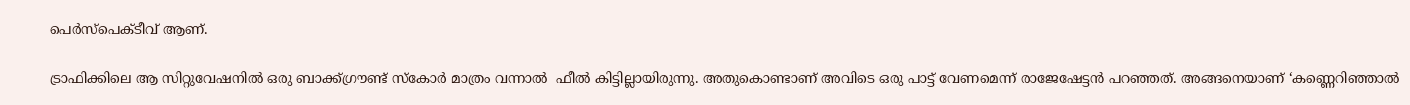പെർസ്‌പെക്ടീവ് ആണ്.

ട്രാഫിക്കിലെ ആ സിറ്റുവേഷനിൽ ഒരു ബാക്ക്ഗ്രൗണ്ട് സ്കോർ മാത്രം വന്നാൽ  ഫീൽ കിട്ടില്ലായിരുന്നു. അതുകൊണ്ടാണ് അവിടെ ഒരു പാട്ട് വേണമെന്ന് രാജേഷേട്ടൻ പറഞ്ഞത്. അങ്ങനെയാണ് ‘കണ്ണെറിഞ്ഞാൽ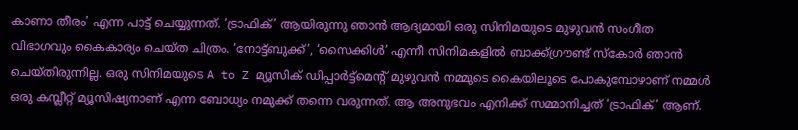കാണാ തീരം’ എന്ന പാട്ട് ചെയ്യുന്നത്. ‘ട്രാഫിക്’ ആയിരുന്നു ഞാൻ ആദ്യമായി ഒരു സിനിമയുടെ മുഴുവൻ സംഗീത വിഭാഗവും കൈകാര്യം ചെയ്ത ചിത്രം. ‘നോട്ട്ബുക്ക്’, ‘സൈക്കിൾ’ എന്നീ സിനിമകളിൽ ബാക്ക്ഗ്രൗണ്ട് സ്കോർ ഞാൻ ചെയ്തിരുന്നില്ല. ഒരു സിനിമയുടെ A to Z മ്യൂസിക് ഡിപ്പാർട്ട്മെന്റ് മുഴുവൻ നമ്മുടെ കൈയിലൂടെ പോകുമ്പോഴാണ് നമ്മൾ ഒരു കമ്പ്ലീറ്റ് മ്യൂസിഷ്യനാണ് എന്ന ബോധ്യം നമുക്ക് തന്നെ വരുന്നത്. ആ അനുഭവം എനിക്ക് സമ്മാനിച്ചത് ‘ട്രാഫിക്’ ആണ്.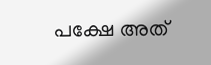പക്ഷേ അത്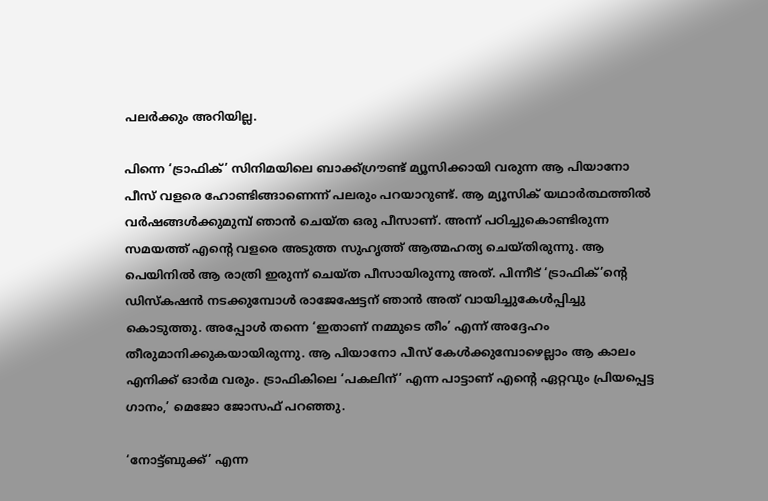പലർക്കും അറിയില്ല.

പിന്നെ ‘ട്രാഫിക്’ സിനിമയിലെ ബാക്ക്ഗ്രൗണ്ട് മ്യൂസിക്കായി വരുന്ന ആ പിയാനോ പീസ് വളരെ ഹോണ്ടിങ്ങാണെന്ന് പലരും പറയാറുണ്ട്. ആ മ്യൂസിക് യഥാർത്ഥത്തിൽ വർഷങ്ങൾക്കുമുമ്പ് ഞാൻ ചെയ്ത ഒരു പീസാണ്. അന്ന് പഠിച്ചുകൊണ്ടിരുന്ന സമയത്ത് എന്റെ വളരെ അടുത്ത സുഹൃത്ത് ആത്മഹത്യ ചെയ്തിരുന്നു. ആ പെയിനിൽ ആ രാത്രി ഇരുന്ന് ചെയ്ത പീസായിരുന്നു അത്. പിന്നീട് ‘ട്രാഫിക്’ന്റെ ഡിസ്കഷൻ നടക്കുമ്പോൾ രാജേഷേട്ടന് ഞാൻ അത് വായിച്ചുകേൾപ്പിച്ചു കൊടുത്തു. അപ്പോൾ തന്നെ ‘ഇതാണ് നമ്മുടെ തീം’ എന്ന് അദ്ദേഹം തീരുമാനിക്കുകയായിരുന്നു. ആ പിയാനോ പീസ് കേൾക്കുമ്പോഴെല്ലാം ആ കാലം എനിക്ക് ഓർമ വരും. ട്രാഫികിലെ ‘പകലിന്’ എന്ന പാട്ടാണ് എന്റെ ഏറ്റവും പ്രിയപ്പെട്ട ഗാനം,’ മെജോ ജോസഫ് പറഞ്ഞു.

‘നോട്ട്ബുക്ക്’ എന്ന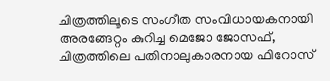ചിത്രത്തിലൂടെ സംഗീത സംവിധായകനായി അരങ്ങേറ്റം കുറിച്ച മെജോ ജോസഫ്, ചിത്രത്തിലെ പതിനാലുകാരനായ ഫിറോസ്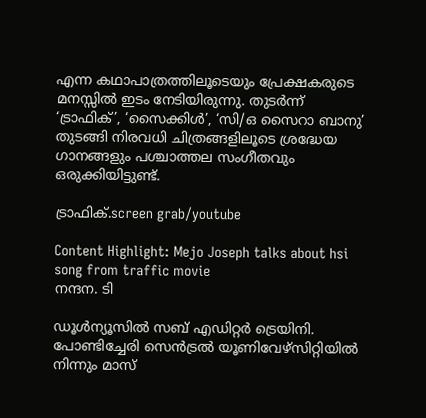എന്ന കഥാപാത്രത്തിലൂടെയും പ്രേക്ഷകരുടെ മനസ്സിൽ ഇടം നേടിയിരുന്നു. തുടർന്ന് ‘ട്രാഫിക്’, ‘സൈക്കിൾ’, ‘സി/ഒ സൈറാ ബാനു’ തുടങ്ങി നിരവധി ചിത്രങ്ങളിലൂടെ ശ്രദ്ധേയ ഗാനങ്ങളും പശ്ചാത്തല സംഗീതവും ഒരുക്കിയിട്ടുണ്ട്.

ട്രാഫിക്.screen grab/youtube

Content Highlight: Mejo Joseph talks about hsi song from traffic movie
നന്ദന. ടി

ഡൂള്‍ന്യൂസില്‍ സബ് എഡിറ്റര്‍ ട്രെയിനി. പോണ്ടിച്ചേരി സെന്‍ട്രല്‍ യൂണിവേഴ്‌സിറ്റിയില്‍ നിന്നും മാസ്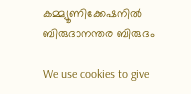കമ്മ്യൂണിക്കേഷനില്‍ ബിരുദാനന്തര ബിരുദം

We use cookies to give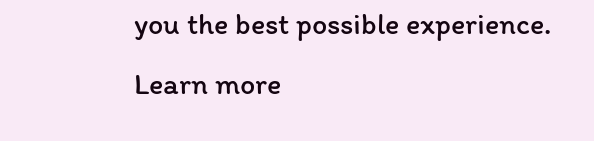you the best possible experience. Learn more